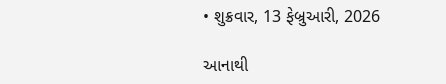• શુક્રવાર, 13 ફેબ્રુઆરી, 2026

આનાથી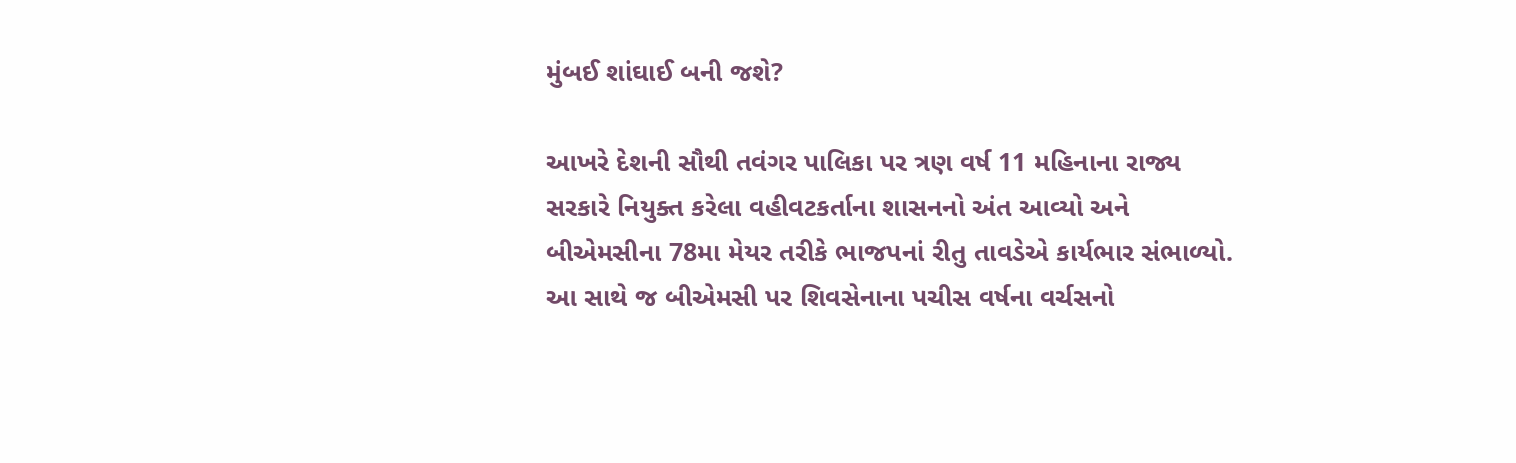મુંબઈ શાંઘાઈ બની જશે?

આખરે દેશની સૌથી તવંગર પાલિકા પર ત્રણ વર્ષ 11 મહિનાના રાજ્ય સરકારે નિયુક્ત કરેલા વહીવટકર્તાના શાસનનો અંત આવ્યો અને બીએમસીના 78મા મેયર તરીકે ભાજપનાં રીતુ તાવડેએ કાર્યભાર સંભાળ્યો. આ સાથે જ બીએમસી પર શિવસેનાના પચીસ વર્ષના વર્ચસનો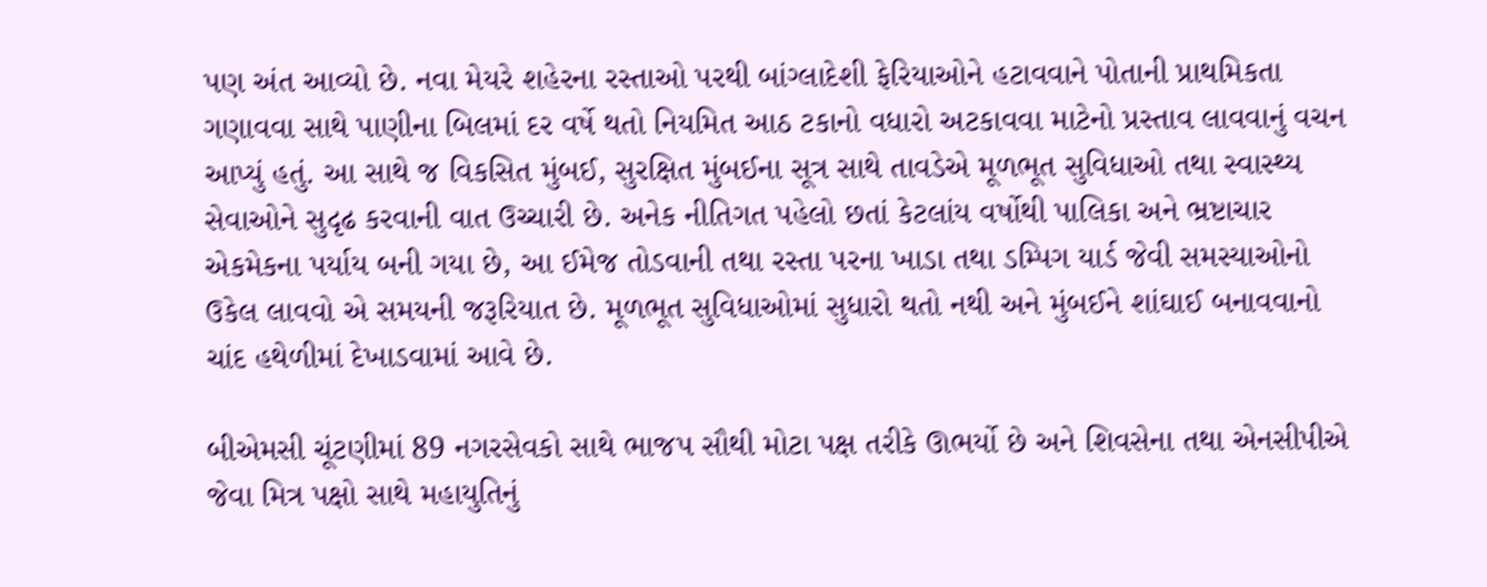પણ અંત આવ્યો છે. નવા મેયરે શહેરના રસ્તાઓ પરથી બાંગ્લાદેશી ફેરિયાઓને હટાવવાને પોતાની પ્રાથમિકતા ગણાવવા સાથે પાણીના બિલમાં દર વર્ષે થતો નિયમિત આઠ ટકાનો વધારો અટકાવવા માટેનો પ્રસ્તાવ લાવવાનું વચન આપ્યું હતું. આ સાથે જ વિકસિત મુંબઈ, સુરક્ષિત મુંબઈના સૂત્ર સાથે તાવડેએ મૂળભૂત સુવિધાઓ તથા સ્વાસ્થ્ય સેવાઓને સુદૃઢ કરવાની વાત ઉચ્ચારી છે. અનેક નીતિગત પહેલો છતાં કેટલાંય વર્ષોથી પાલિકા અને ભ્રષ્ટાચાર એકમેકના પર્યાય બની ગયા છે, આ ઈમેજ તોડવાની તથા રસ્તા પરના ખાડા તથા ડમ્પિગ યાર્ડ જેવી સમસ્યાઓનો ઉકેલ લાવવો એ સમયની જરૂરિયાત છે. મૂળભૂત સુવિધાઓમાં સુધારો થતો નથી અને મુંબઈને શાંઘાઈ બનાવવાનો ચાંદ હથેળીમાં દેખાડવામાં આવે છે.

બીએમસી ચૂંટણીમાં 89 નગરસેવકો સાથે ભાજપ સૌથી મોટા પક્ષ તરીકે ઊભર્યો છે અને શિવસેના તથા એનસીપીએ જેવા મિત્ર પક્ષો સાથે મહાયુતિનું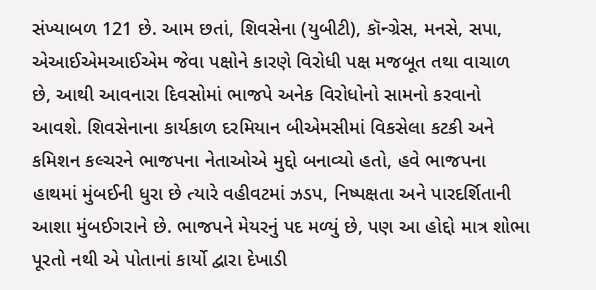સંખ્યાબળ 121 છે. આમ છતાં, શિવસેના (યુબીટી), કૉન્ગ્રેસ, મનસે, સપા, એઆઈએમઆઈએમ જેવા પક્ષોને કારણે વિરોધી પક્ષ મજબૂત તથા વાચાળ છે, આથી આવનારા દિવસોમાં ભાજપે અનેક વિરોધોનો સામનો કરવાનો આવશે. શિવસેનાના કાર્યકાળ દરમિયાન બીએમસીમાં વિકસેલા કટકી અને કમિશન કલ્ચરને ભાજપના નેતાઓએ મુદ્દો બનાવ્યો હતો, હવે ભાજપના હાથમાં મુંબઈની ધુરા છે ત્યારે વહીવટમાં ઝડપ, નિષ્પક્ષતા અને પારદર્શિતાની આશા મુંબઈગરાને છે. ભાજપને મેયરનું પદ મળ્યું છે, પણ આ હોદ્દો માત્ર શોભા પૂરતો નથી એ પોતાનાં કાર્યો દ્વારા દેખાડી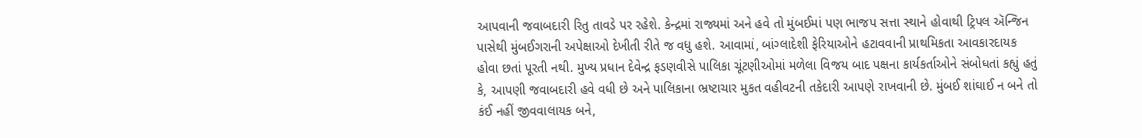આપવાની જવાબદારી રિતુ તાવડે પર રહેશે. કેન્દ્રમાં રાજ્યમાં અને હવે તો મુંબઈમાં પણ ભાજપ સત્તા સ્થાને હોવાથી ટ્રિપલ ઍન્જિન પાસેથી મુંબઈગરાની અપેક્ષાઓ દેખીતી રીતે જ વધુ હશે. આવામાં, બાંગ્લાદેશી ફેરિયાઓને હટાવવાની પ્રાથમિકતા આવકારદાયક હોવા છતાં પૂરતી નથી. મુખ્ય પ્રધાન દેવેન્દ્ર ફડણવીસે પાલિકા ચૂંટણીઓમાં મળેલા વિજય બાદ પક્ષના કાર્યકર્તાઓને સંબોધતાં કહ્યું હતું કે, આપણી જવાબદારી હવે વધી છે અને પાલિકાના ભ્રષ્ટાચાર મુકત વહીવટની તકેદારી આપણે રાખવાની છે. મુંબઈ શાંઘાઈ ન બને તો કંઈ નહીં જીવવાલાયક બને,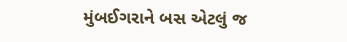મુંબઈગરાને બસ એટલું જ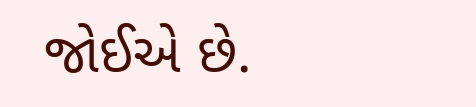જોઈએ છે.